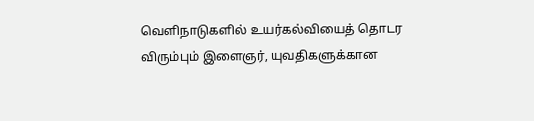வெளிநாடுகளில் உயர்கல்வியைத் தொடர விரும்பும் இளைஞர், யுவதிகளுக்கான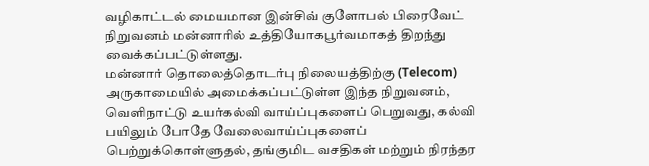வழிகாட்டல் மையமான இன்சிவ் குளோபல் பிரைவேட் நிறுவனம் மன்னாரில் உத்தியோகபூர்வமாகத் திறந்து வைக்கப்பட்டுள்ளது.
மன்னார் தொலைத்தொடர்பு நிலையத்திற்கு (Telecom) அருகாமையில் அமைக்கப்பட்டுள்ள இந்த நிறுவனம், வெளிநாட்டு உயர்கல்வி வாய்ப்புகளைப் பெறுவது, கல்வி பயிலும் போதே வேலைவாய்ப்புகளைப் பெற்றுக்கொள்ளுதல், தங்குமிட வசதிகள் மற்றும் நிரந்தர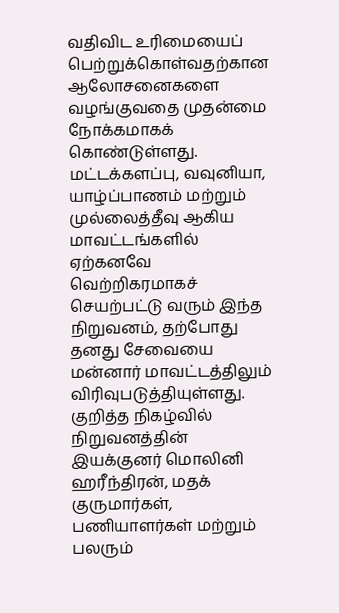வதிவிட உரிமையைப் பெற்றுக்கொள்வதற்கான ஆலோசனைகளை வழங்குவதை முதன்மை நோக்கமாகக் கொண்டுள்ளது.
மட்டக்களப்பு, வவுனியா, யாழ்ப்பாணம் மற்றும் முல்லைத்தீவு ஆகிய மாவட்டங்களில் ஏற்கனவே வெற்றிகரமாகச் செயற்பட்டு வரும் இந்த நிறுவனம், தற்போது தனது சேவையை மன்னார் மாவட்டத்திலும் விரிவுபடுத்தியுள்ளது.
குறித்த நிகழ்வில் நிறுவனத்தின் இயக்குனர் மொலினி ஹரீந்திரன், மதக் குருமார்கள், பணியாளர்கள் மற்றும் பலரும்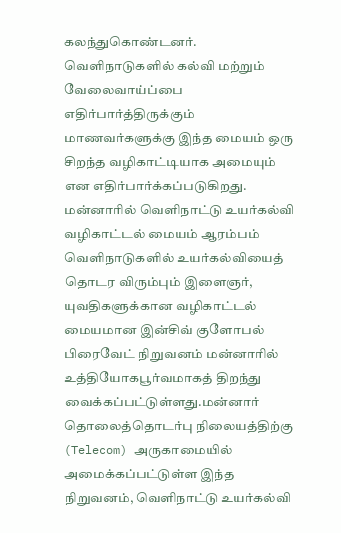கலந்துகொண்டனர்.
வெளிநாடுகளில் கல்வி மற்றும் வேலைவாய்ப்பை எதிர்பார்த்திருக்கும் மாணவர்களுக்கு இந்த மையம் ஒரு சிறந்த வழிகாட்டியாக அமையும் என எதிர்பார்க்கப்படுகிறது.
மன்னாரில் வெளிநாட்டு உயர்கல்வி வழிகாட்டல் மையம் ஆரம்பம் வெளிநாடுகளில் உயர்கல்வியைத் தொடர விரும்பும் இளைஞர், யுவதிகளுக்கான வழிகாட்டல் மையமான இன்சிவ் குளோபல் பிரைவேட் நிறுவனம் மன்னாரில் உத்தியோகபூர்வமாகத் திறந்து வைக்கப்பட்டுள்ளது.மன்னார் தொலைத்தொடர்பு நிலையத்திற்கு (Telecom) அருகாமையில் அமைக்கப்பட்டுள்ள இந்த நிறுவனம், வெளிநாட்டு உயர்கல்வி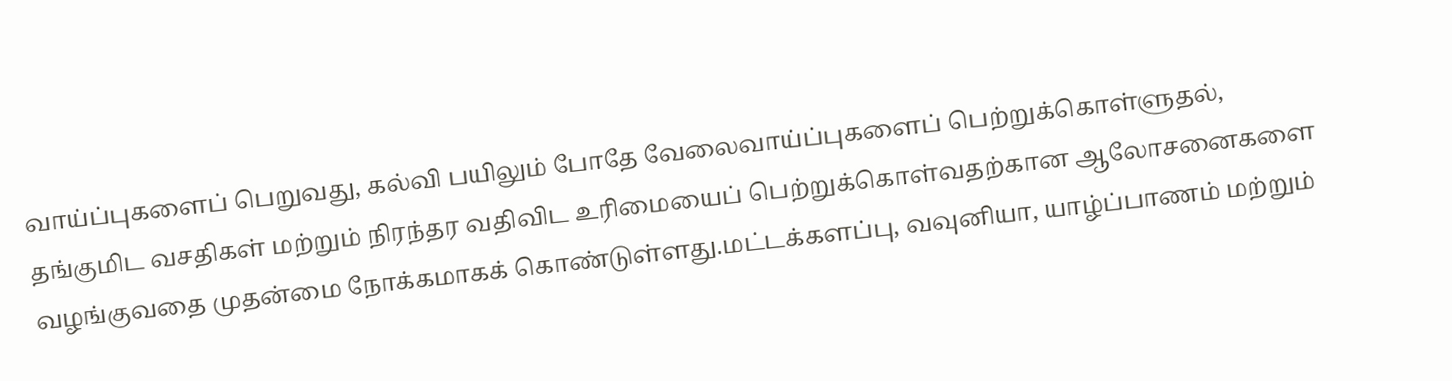வாய்ப்புகளைப் பெறுவது, கல்வி பயிலும் போதே வேலைவாய்ப்புகளைப் பெற்றுக்கொள்ளுதல், தங்குமிட வசதிகள் மற்றும் நிரந்தர வதிவிட உரிமையைப் பெற்றுக்கொள்வதற்கான ஆலோசனைகளை வழங்குவதை முதன்மை நோக்கமாகக் கொண்டுள்ளது.மட்டக்களப்பு, வவுனியா, யாழ்ப்பாணம் மற்றும்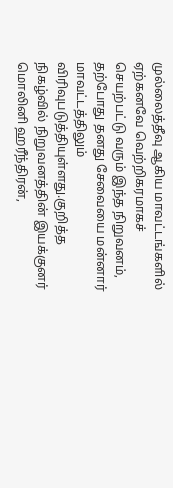முல்லைத்தீவு ஆகிய மாவட்டங்களில் ஏற்கனவே வெற்றிகரமாகச் செயற்பட்டு வரும் இந்த நிறுவனம், தற்போது தனது சேவையை மன்னார் மாவட்டத்திலும் விரிவுபடுத்தியுள்ளது.குறித்த நிகழ்வில் நிறுவனத்தின் இயக்குனர் மொலினி ஹரீந்திரன்,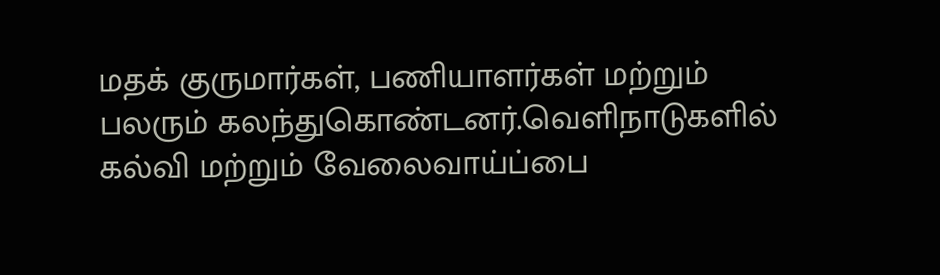மதக் குருமார்கள், பணியாளர்கள் மற்றும் பலரும் கலந்துகொண்டனர்.வெளிநாடுகளில் கல்வி மற்றும் வேலைவாய்ப்பை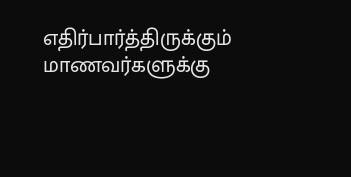எதிர்பார்த்திருக்கும் மாணவர்களுக்கு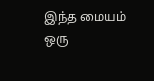இந்த மையம் ஒரு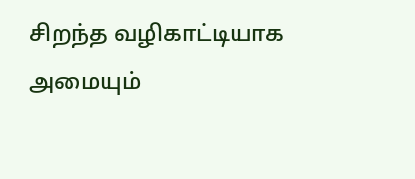சிறந்த வழிகாட்டியாக அமையும்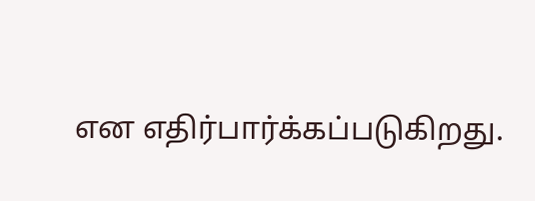என எதிர்பார்க்கப்படுகிறது.